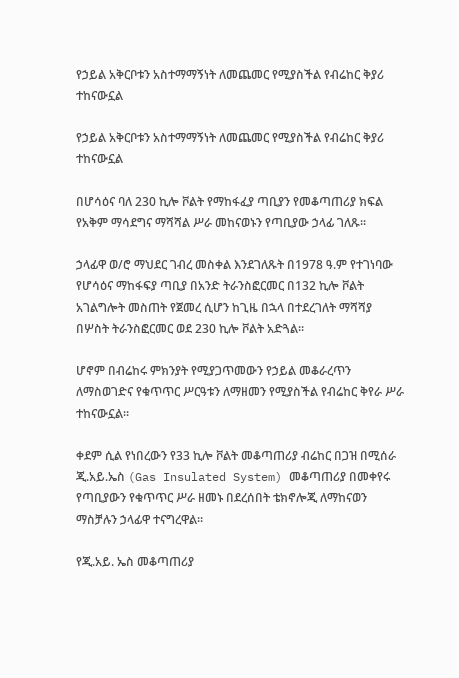የኃይል አቅርቦቱን አስተማማኝነት ለመጨመር የሚያስችል የብሬከር ቅያሪ ተከናውኗል

የኃይል አቅርቦቱን አስተማማኝነት ለመጨመር የሚያስችል የብሬከር ቅያሪ ተከናውኗል

በሆሳዕና ባለ 230 ኪሎ ቮልት የማከፋፈያ ጣቢያን የመቆጣጠሪያ ክፍል የአቅም ማሳደግና ማሻሻል ሥራ መከናወኑን የጣቢያው ኃላፊ ገለጹ።

ኃላፊዋ ወ/ሮ ማህደር ገብረ መስቀል እንደገለጹት በ1978 ዓ.ም የተገነባው የሆሳዕና ማከፋፍያ ጣቢያ በአንድ ትራንስፎርመር በ132 ኪሎ ቮልት አገልግሎት መስጠት የጀመረ ሲሆን ከጊዜ በኋላ በተደረገለት ማሻሻያ በሦስት ትራንስፎርመር ወደ 230 ኪሎ ቮልት አድጓል።

ሆኖም በብሬከሩ ምክንያት የሚያጋጥመውን የኃይል መቆራረጥን ለማስወገድና የቁጥጥር ሥርዓቱን ለማዘመን የሚያስችል የብሬከር ቅየራ ሥራ ተከናውኗል።

ቀደም ሲል የነበረውን የ33 ኪሎ ቮልት መቆጣጠሪያ ብሬከር በጋዝ በሚሰራ ጂ.አይ.ኤስ (Gas Insulated System) መቆጣጠሪያ በመቀየሩ የጣቢያውን የቁጥጥር ሥራ ዘመኑ በደረሰበት ቴክኖሎጂ ለማከናወን ማስቻሉን ኃላፊዋ ተናግረዋል።

የጂ.አይ. ኤስ መቆጣጠሪያ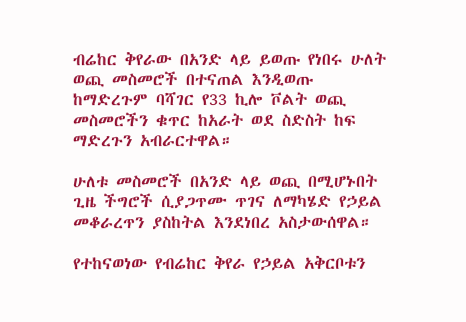ብሬከር ቅየራው በአንድ ላይ ይወጡ የነበሩ ሁለት ወጪ መስመሮች በተናጠል እንዲወጡ ከማድረጉም ባሻገር የ33 ኪሎ ቮልት ወጪ መስመሮችን ቁጥር ከአራት ወደ ስድስት ከፍ ማድረጉን አብራርተዋል።

ሁለቱ መስመሮች በአንድ ላይ ወጪ በሚሆኑበት ጊዜ ችግሮች ሲያጋጥሙ ጥገና ለማካሄድ የኃይል መቆራረጥን ያስከትል እንደነበረ አስታውሰዋል።

የተከናወነው የብሬከር ቅየራ የኃይል አቅርቦቱን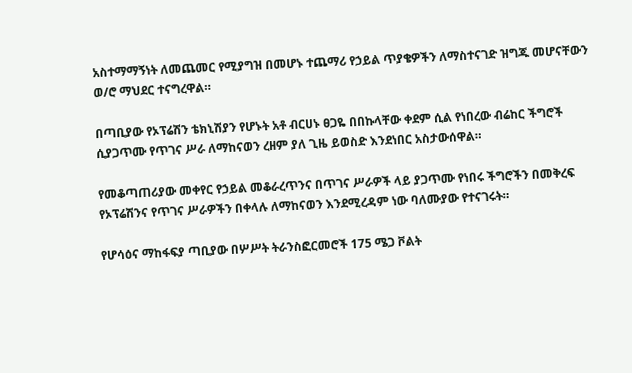አስተማማኝነት ለመጨመር የሚያግዝ በመሆኑ ተጨማሪ የኃይል ጥያቄዎችን ለማስተናገድ ዝግጁ መሆናቸውን ወ/ሮ ማህደር ተናግረዋል።

በጣቢያው የኦፕሬሽን ቴክኒሽያን የሆኑት አቶ ብርሀኑ ፀጋዬ በበኩላቸው ቀደም ሲል የነበረው ብሬከር ችግሮች ሲያጋጥሙ የጥገና ሥራ ለማከናወን ረዘም ያለ ጊዜ ይወስድ እንደነበር አስታውሰዋል።

የመቆጣጠሪያው መቀየር የኃይል መቆራረጥንና በጥገና ሥራዎች ላይ ያጋጥሙ የነበሩ ችግሮችን በመቅረፍ የኦፕሬሽንና የጥገና ሥራዎችን በቀላሉ ለማከናወን እንደሚረዳም ነው ባለሙያው የተናገሩት።

የሆሳዕና ማከፋፍያ ጣቢያው በሦሥት ትራንስፎርመሮች 175 ሜጋ ቮልት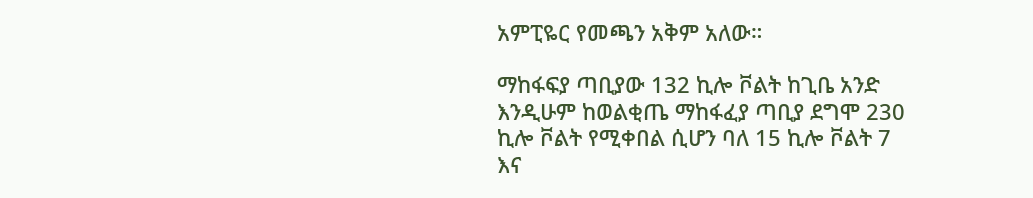አምፒዬር የመጫን አቅም አለው።

ማከፋፍያ ጣቢያው 132 ኪሎ ቮልት ከጊቤ አንድ እንዲሁም ከወልቂጤ ማከፋፈያ ጣቢያ ደግሞ 230 ኪሎ ቮልት የሚቀበል ሲሆን ባለ 15 ኪሎ ቮልት 7 እና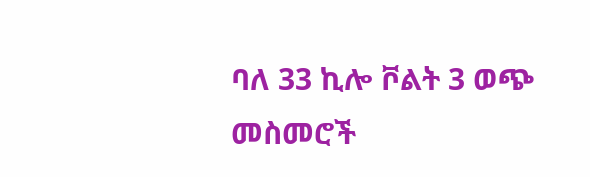ባለ 33 ኪሎ ቮልት 3 ወጭ መስመሮች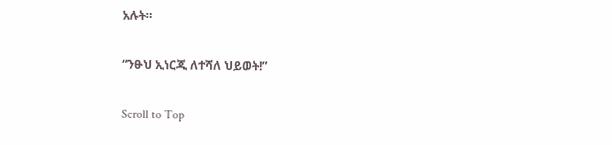አሉት።

“ንፁህ ኢነርጂ ለተሻለ ህይወት!”

Scroll to Top